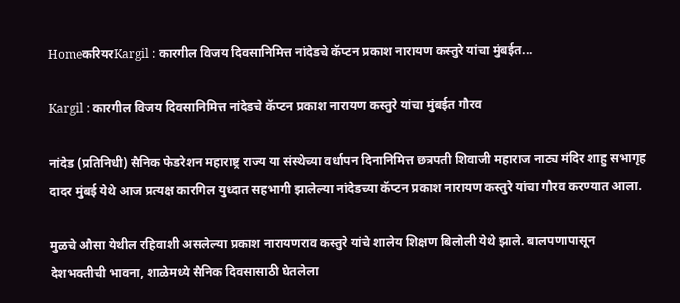HomeकरियरKargil : कारगील विजय दिवसानिमित्त नांदेडचे कॅप्टन प्रकाश नारायण कस्तुरे यांचा मुंबईत...

Kargil : कारगील विजय दिवसानिमित्त नांदेडचे कॅप्टन प्रकाश नारायण कस्तुरे यांचा मुंबईत गौरव

नांदेड (प्रतिनिधी) सैनिक फेडरेशन महाराष्ट्र राज्य या संस्थेच्या वर्धापन दिनानिमित्त छत्रपती शिवाजी महाराज नाट्य मंदिर शाहु सभागृह दादर मुंबई येथे आज प्रत्यक्ष कारगिल युध्दात सहभागी झालेल्या नांदेडच्या कॅप्टन प्रकाश नारायण कस्तुरे यांचा गौरव करण्यात आला.

मुळचे औसा येथील रहिवाशी असलेल्या प्रकाश नारायणराव कस्तुरे यांचे शालेय शिक्षण बिलोली येथे झाले. बालपणापासून देशभक्तीची भावना, शाळेमध्ये सैनिक दिवसासाठी घेतलेला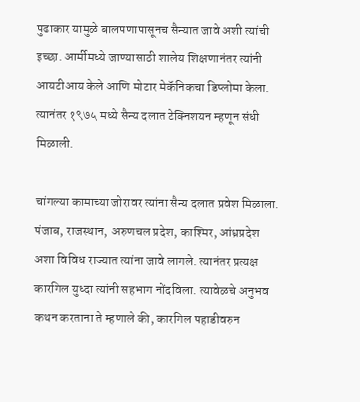पुढाकार यामुळे बालपणापासूनच सैन्यात जावे अशी त्यांची इच्छा. आर्मीमध्ये जाण्यासाठी शालेय शिक्षणानंतर त्यांनी आयटीआय केले आणि मोटार मेकॅनिकचा डिप्लोमा केला. त्यानंतर १९७५ मध्ये सैन्य दलात टेक्निशयन म्हणून संधी मिळाली.

चांगल्या कामाच्या जोरावर त्यांना सैन्य दलात प्रवेश मिळाला. पंजाब, राजस्थान, अरुणचल प्रदेश, काश्मिर, आंध्रप्रदेश अशा विविध राज्यात त्यांना जावे लागले. त्यानंतर प्रत्यक्ष कारगिल युध्दा त्यांनी सहभाग नोंदविला. त्यावेळचे अनुभव कथन करताना ते म्हणाले की, कारगिल पहाडीवरुन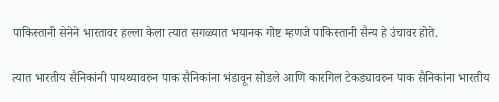पाकिस्तानी सेनेने भारतावर हल्ला केला त्यात सगळ्यात भयानक गोष्ट म्हणजे पाकिस्तानी सैन्य हे उंचावर होते.

त्यात भारतीय सैनिकांनी पायथ्यावरुन पाक सैनिकांना भंडावून सोडले आणि कारगिल टेकड्यावरुन पाक सैनिकांना भारतीय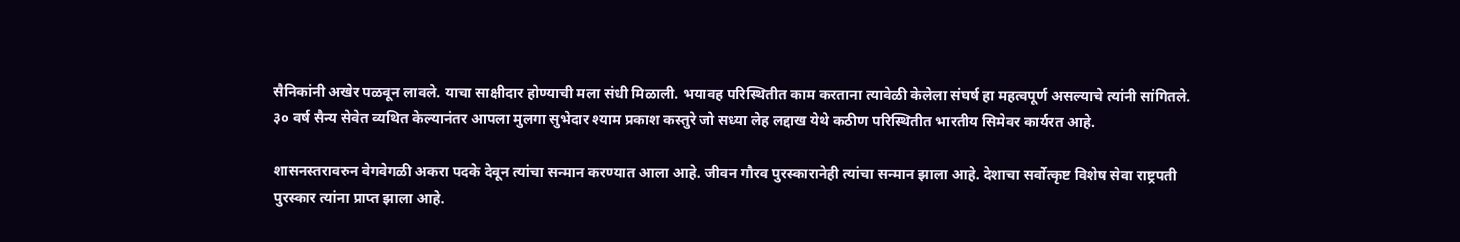सैनिकांनी अखेर पळवून लावले. याचा साक्षीदार होण्याची मला संधी मिळाली. भयावह परिस्थितीत काम करताना त्यावेळी केलेला संघर्ष हा महत्वपूर्ण असल्याचे त्यांनी सांगितले. ३० वर्ष सैन्य सेवेत व्यथित केल्यानंतर आपला मुलगा सुभेदार श्याम प्रकाश कस्तुरे जो सध्या लेह लद्दाख येथे कठीण परिस्थितीत भारतीय सिमेवर कार्यरत आहे.

शासनस्तरावरुन वेगवेगळी अकरा पदके देवून त्यांचा सन्मान करण्यात आला आहे. जीवन गौरव पुरस्कारानेही त्यांचा सन्मान झाला आहे. देशाचा सर्वोत्कृष्ट विशेष सेवा राष्ट्रपती पुरस्कार त्यांना प्राप्त झाला आहे.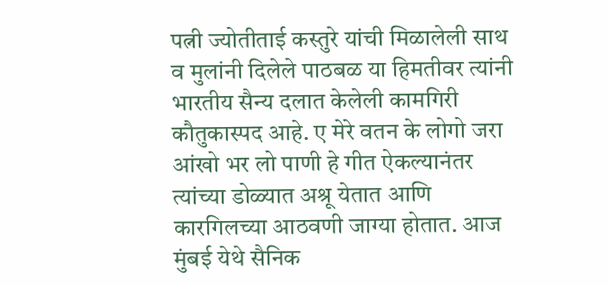पत्नी ज्योतीताई कस्तुरे यांची मिळालेली साथ व मुलांनी दिलेले पाठबळ या हिमतीवर त्यांनी भारतीय सैन्य दलात केलेली कामगिरी कौतुकास्पद आहे. ए मेरे वतन के लोगो जरा आंखो भर लो पाणी हे गीत ऐकल्यानंतर त्यांच्या डोळ्यात अश्रू येतात आणि कारगिलच्या आठवणी जाग्या होतात. आज मुंबई येथे सैनिक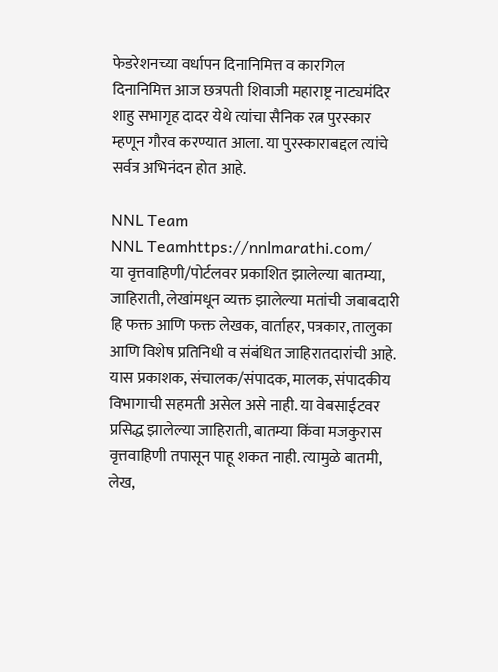फेडरेशनच्या वर्धापन दिनानिमित्त व कारगिल दिनानिमित्त आज छत्रपती शिवाजी महाराष्ट्र नाट्यमंदिर शाहु सभागृह दादर येथे त्यांचा सैनिक रत्न पुरस्कार म्हणून गौरव करण्यात आला. या पुरस्काराबद्दल त्यांचे सर्वत्र अभिनंदन होत आहे.

NNL Team
NNL Teamhttps://nnlmarathi.com/
या वृत्तवाहिणी/पोर्टलवर प्रकाशित झालेल्या बातम्या, जाहिराती, लेखांमधून व्यक्त झालेल्या मतांची जबाबदारी हि फक्त आणि फक्त लेखक, वार्ताहर, पत्रकार, तालुका आणि विशेष प्रतिनिधी व संबंधित जाहिरातदारांची आहे. यास प्रकाशक, संचालक/संपादक, मालक, संपादकीय विभागाची सहमती असेल असे नाही. या वेबसाईटवर प्रसिद्ध झालेल्या जाहिराती, बातम्या किंवा मजकुरास वृत्तवाहिणी तपासून पाहू शकत नाही. त्यामुळे बातमी, लेख,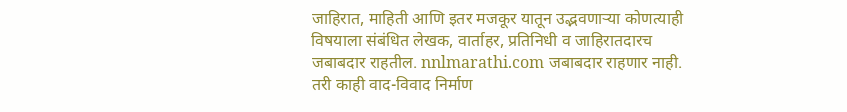जाहिरात, माहिती आणि इतर मजकूर यातून उद्भवणाऱ्या कोणत्याही विषयाला संबंधित लेखक, वार्ताहर, प्रतिनिधी व जाहिरातदारच जबाबदार राहतील. nnlmarathi.com जबाबदार राहणार नाही. तरी काही वाद-विवाद निर्माण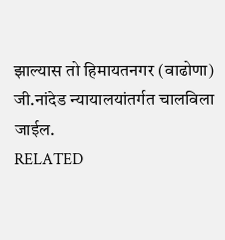झाल्यास तो हिमायतनगर (वाढोणा) जी.नांदेड न्यायालयांतर्गत चालविला जाईल.
RELATED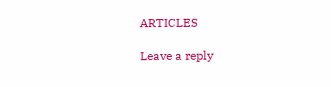ARTICLES

Leave a reply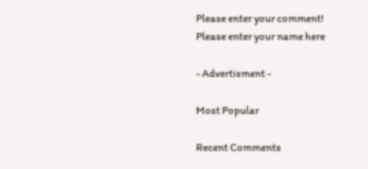Please enter your comment!
Please enter your name here

- Advertisment -

Most Popular

Recent Comments